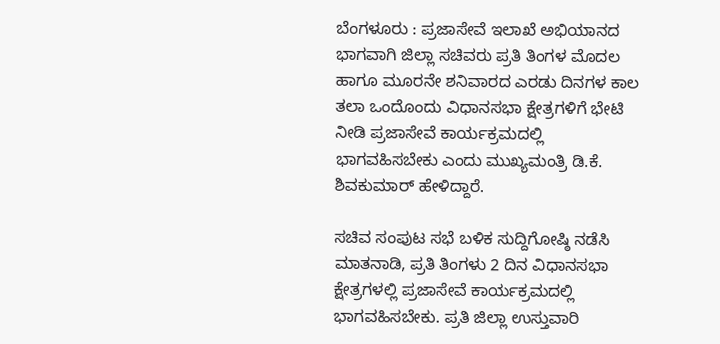ಬೆಂಗಳೂರು : ಪ್ರಜಾಸೇವೆ ಇಲಾಖೆ ಅಭಿಯಾನದ ಭಾಗವಾಗಿ ಜಿಲ್ಲಾ ಸಚಿವರು ಪ್ರತಿ ತಿಂಗಳ ಮೊದಲ ಹಾಗೂ ಮೂರನೇ ಶನಿವಾರದ ಎರಡು ದಿನಗಳ ಕಾಲ ತಲಾ ಒಂದೊಂದು ವಿಧಾನಸಭಾ ಕ್ಷೇತ್ರಗಳಿಗೆ ಭೇಟಿ ನೀಡಿ ಪ್ರಜಾಸೇವೆ ಕಾರ್ಯಕ್ರಮದಲ್ಲಿ ಭಾಗವಹಿಸಬೇಕು ಎಂದು ಮುಖ್ಯಮಂತ್ರಿ ಡಿ.ಕೆ. ಶಿವಕುಮಾರ್‌ ಹೇಳಿದ್ದಾರೆ.

ಸಚಿವ ಸಂಪುಟ ಸಭೆ ಬಳಿಕ ಸುದ್ದಿಗೋಷ್ಠಿ ನಡೆಸಿ ಮಾತನಾಡಿ, ಪ್ರತಿ ತಿಂಗಳು 2 ದಿನ ವಿಧಾನಸಭಾ ಕ್ಷೇತ್ರಗಳಲ್ಲಿ ಪ್ರಜಾಸೇವೆ ಕಾರ್ಯಕ್ರಮದಲ್ಲಿ ಭಾಗವಹಿಸಬೇಕು. ಪ್ರತಿ ಜಿಲ್ಲಾ ಉಸ್ತುವಾರಿ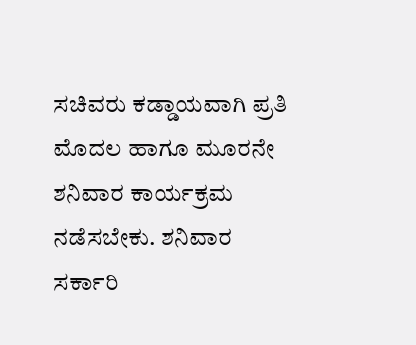ಸಚಿವರು ಕಡ್ಡಾಯವಾಗಿ ಪ್ರತಿ ಮೊದಲ ಹಾಗೂ ಮೂರನೇ ಶನಿವಾರ ಕಾರ್ಯಕ್ರಮ ನಡೆಸಬೇಕು. ಶನಿವಾರ ಸರ್ಕಾರಿ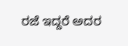ರಜೆ ಇದ್ದರೆ ಅದರ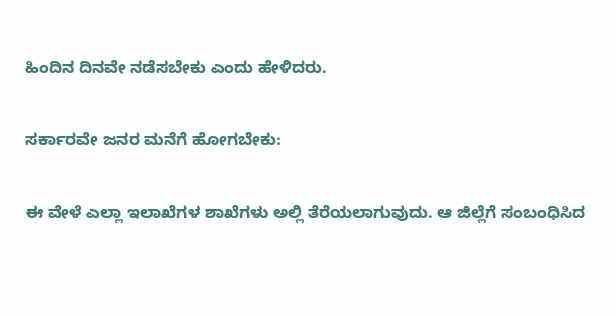ಹಿಂದಿನ ದಿನವೇ ನಡೆಸಬೇಕು ಎಂದು ಹೇಳಿದರು.

ಸರ್ಕಾರವೇ ಜನರ ಮನೆಗೆ ಹೋಗಬೇಕು:

ಈ ವೇಳೆ ಎಲ್ಲಾ ಇಲಾಖೆಗಳ ಶಾಖೆಗಳು ಅಲ್ಲಿ ತೆರೆಯಲಾಗುವುದು. ಆ ಜಿಲ್ಲೆಗೆ ಸಂಬಂಧಿಸಿದ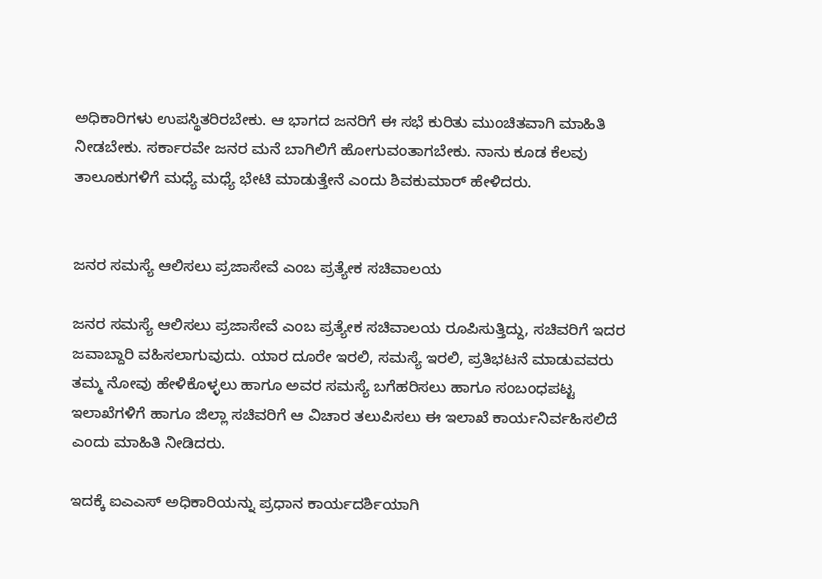ಅಧಿಕಾರಿಗಳು ಉಪಸ್ಥಿತರಿರಬೇಕು. ಆ ಭಾಗದ ಜನರಿಗೆ ಈ ಸಭೆ ಕುರಿತು ಮುಂಚಿತವಾಗಿ ಮಾಹಿತಿ ನೀಡಬೇಕು. ಸರ್ಕಾರವೇ ಜನರ ಮನೆ ಬಾಗಿಲಿಗೆ ಹೋಗುವಂತಾಗಬೇಕು. ನಾನು ಕೂಡ ಕೆಲವು ತಾಲೂಕುಗಳಿಗೆ ಮಧ್ಯೆ ಮಧ್ಯೆ ಭೇಟಿ ಮಾಡುತ್ತೇನೆ ಎಂದು ಶಿವಕುಮಾರ್‌ ಹೇಳಿದರು.


ಜನರ ಸಮಸ್ಯೆ ಆಲಿಸಲು ಪ್ರಜಾಸೇವೆ ಎಂಬ ಪ್ರತ್ಯೇಕ ಸಚಿವಾಲಯ

ಜನರ ಸಮಸ್ಯೆ ಆಲಿಸಲು ಪ್ರಜಾಸೇವೆ ಎಂಬ ಪ್ರತ್ಯೇಕ ಸಚಿವಾಲಯ ರೂಪಿಸುತ್ತಿದ್ದು, ಸಚಿವರಿಗೆ ಇದರ ಜವಾಬ್ದಾರಿ ವಹಿಸಲಾಗುವುದು. ಯಾರ ದೂರೇ ಇರಲಿ, ಸಮಸ್ಯೆ ಇರಲಿ, ಪ್ರತಿಭಟನೆ ಮಾಡುವವರು ತಮ್ಮ ನೋವು ಹೇಳಿಕೊಳ್ಳಲು ಹಾಗೂ ಅವರ ಸಮಸ್ಯೆ ಬಗೆಹರಿಸಲು ಹಾಗೂ ಸಂಬಂಧಪಟ್ಟ ಇಲಾಖೆಗಳಿಗೆ ಹಾಗೂ ಜಿಲ್ಲಾ ಸಚಿವರಿಗೆ ಆ ವಿಚಾರ ತಲುಪಿಸಲು ಈ ಇಲಾಖೆ ಕಾರ್ಯನಿರ್ವಹಿಸಲಿದೆ ಎಂದು ಮಾಹಿತಿ ನೀಡಿದರು.

ಇದಕ್ಕೆ ಐಎಎಸ್ ಅಧಿಕಾರಿಯನ್ನು ಪ್ರಧಾನ ಕಾರ್ಯದರ್ಶಿಯಾಗಿ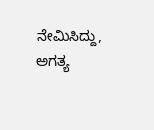ನೇಮಿಸಿದ್ದು, ಅಗತ್ಯ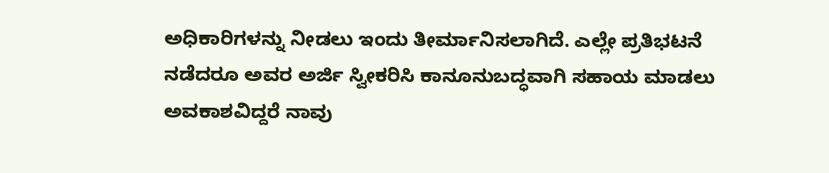ಅಧಿಕಾರಿಗಳನ್ನು ನೀಡಲು ಇಂದು ತೀರ್ಮಾನಿಸಲಾಗಿದೆ. ಎಲ್ಲೇ ಪ್ರತಿಭಟನೆ ನಡೆದರೂ ಅವರ ಅರ್ಜಿ ಸ್ವೀಕರಿಸಿ ಕಾನೂನುಬದ್ಧವಾಗಿ ಸಹಾಯ ಮಾಡಲು ಅವಕಾಶವಿದ್ದರೆ ನಾವು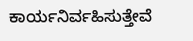ಕಾರ್ಯನಿರ್ವಹಿಸುತ್ತೇವೆ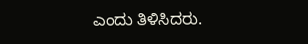ಎಂದು ತಿಳಿಸಿದರು.